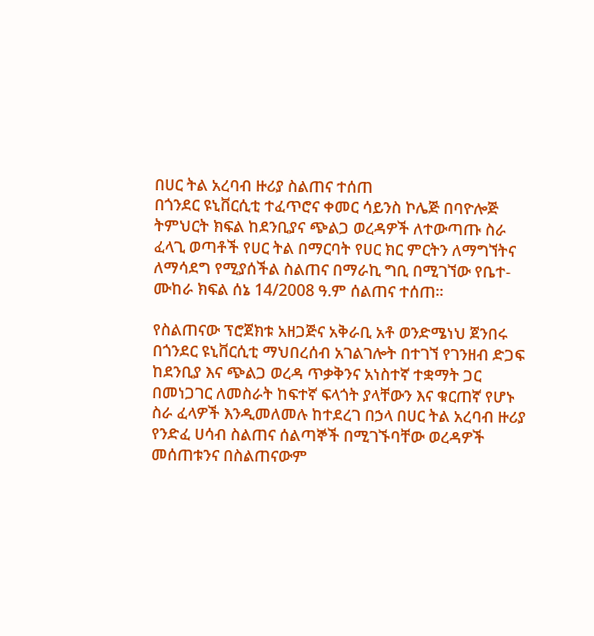በሀር ትል አረባብ ዙሪያ ስልጠና ተሰጠ
በጎንደር ዩኒቨርሲቲ ተፈጥሮና ቀመር ሳይንስ ኮሌጅ በባዮሎጅ ትምህርት ክፍል ከደንቢያና ጭልጋ ወረዳዎች ለተውጣጡ ስራ ፈላጊ ወጣቶች የሀር ትል በማርባት የሀር ክር ምርትን ለማግኘትና ለማሳደግ የሚያሰችል ስልጠና በማራኪ ግቢ በሚገኘው የቤተ-ሙከራ ክፍል ሰኔ 14/2008 ዓ.ም ሰልጠና ተሰጠ፡፡

የስልጠናው ፕሮጀክቱ አዘጋጅና አቅራቢ አቶ ወንድሜነህ ጀንበሩ በጎንደር ዩኒቨርሲቲ ማህበረሰብ አገልገሎት በተገኘ የገንዘብ ድጋፍ ከደንቢያ እና ጭልጋ ወረዳ ጥቃቅንና አነስተኛ ተቋማት ጋር በመነጋገር ለመስራት ከፍተኛ ፍላጎት ያላቸውን እና ቁርጠኛ የሆኑ ስራ ፈላዎች እንዲመለመሉ ከተደረገ በኃላ በሀር ትል አረባብ ዙሪያ የንድፈ ሀሳብ ስልጠና ሰልጣኞች በሚገኙባቸው ወረዳዎች መሰጠቱንና በስልጠናውም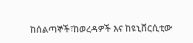ከሰልጣኞች፣ከወረዳዎች እና ከዩኒቨርሲቲው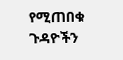የሚጠበቁ ጉዳዮችን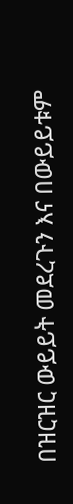በዝርዝር ውይይት መደረጉን እና በውይይቱም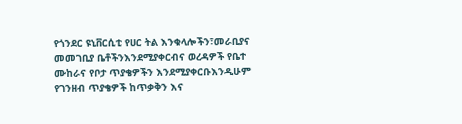የጎንደር ዩኒቨርሲቲ የሀር ትል እንቁላሎችን፣መራቢያና መመገቢያ ቤቶችንእንደሚያቀርብና ወረዳዎች የቤተ ሙከራና የቦታ ጥያቄዎችን እንደሚያቀርቡእንዲሁም የገንዘብ ጥያቄዎች ከጥቃቅን እና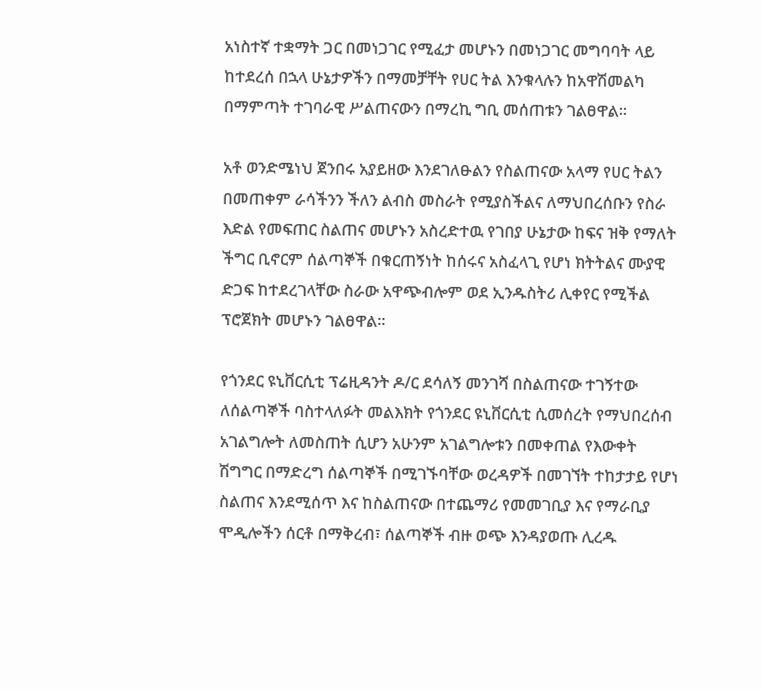አነስተኛ ተቋማት ጋር በመነጋገር የሚፈታ መሆኑን በመነጋገር መግባባት ላይ ከተደረሰ በኋላ ሁኔታዎችን በማመቻቸት የሀር ትል እንቁላሉን ከአዋሽመልካ በማምጣት ተገባራዊ ሥልጠናውን በማረኪ ግቢ መሰጠቱን ገልፀዋል፡፡

አቶ ወንድሜነህ ጀንበሩ አያይዘው እንደገለፁልን የስልጠናው አላማ የሀር ትልን በመጠቀም ራሳችንን ችለን ልብስ መስራት የሚያስችልና ለማህበረሰቡን የስራ እድል የመፍጠር ስልጠና መሆኑን አስረድተዉ የገበያ ሁኔታው ከፍና ዝቅ የማለት ችግር ቢኖርም ሰልጣኞች በቁርጠኝነት ከሰሩና አስፈላጊ የሆነ ክትትልና ሙያዊ ድጋፍ ከተደረገላቸው ስራው አዋጭብሎም ወደ ኢንዱስትሪ ሊቀየር የሚችል ፕሮጀክት መሆኑን ገልፀዋል፡፡

የጎንደር ዩኒቨርሲቲ ፕሬዚዳንት ዶ/ር ደሳለኝ መንገሻ በስልጠናው ተገኝተው ለሰልጣኞች ባስተላለፉት መልእክት የጎንደር ዩኒቨርሲቲ ሲመሰረት የማህበረሰብ አገልግሎት ለመስጠት ሲሆን አሁንም አገልግሎቱን በመቀጠል የእውቀት ሽግግር በማድረግ ሰልጣኞች በሚገኙባቸው ወረዳዎች በመገኘት ተከታታይ የሆነ ስልጠና እንደሚሰጥ እና ከስልጠናው በተጨማሪ የመመገቢያ እና የማራቢያ ሞዲሎችን ሰርቶ በማቅረብ፣ ሰልጣኞች ብዙ ወጭ እንዳያወጡ ሊረዱ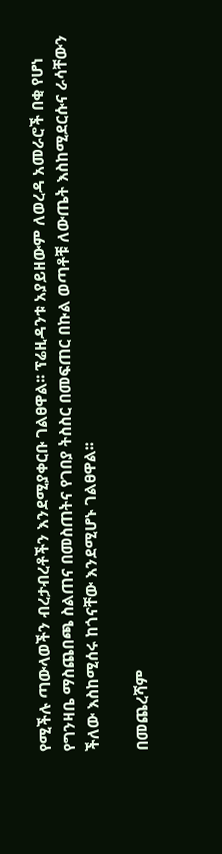የሚችሉ ጣውላወችን ብረታብረቶችን እንደሚያቀርቡ ገልፀዋል፡፡ ፕሬዚዳንቱ አያይዘውም ለወረዳ አመራሮች በቂ የሆነ የግንዛቤ ማስጨበጫ ስልጠና በመስጠትና የገበያ ትስስር በመፍጠር በኩል ወጣቶቹ ለውጤት እስከሚደርሱና ራሳቸውን ችለው እስከሚሰሩ ከጎናቸው እንደሚሆኑ ገልፀዋል፡፡

በመጨረሻም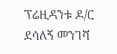ፕሬዚዳንቱ ዶ/ር ደሳለኝ መንገሻ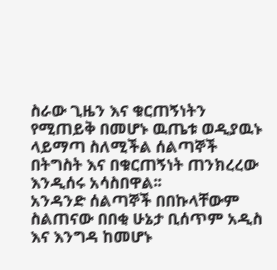ስራው ጊዜን እና ቁርጠኝነትን የሚጠይቅ በመሆኑ ዉጤቱ ወዲያዉኑ ላይማጣ ስለሚችል ሰልጣኞች በትግስት እና በቁርጠኝነት ጠንክረረው እንዲሰሩ አሳስበዋል፡፡
አንዳንድ ሰልጣኞች በበኩላቸውም ስልጠናው በበቂ ሁኔታ ቢሰጥም አዲስ እና እንግዳ ከመሆኑ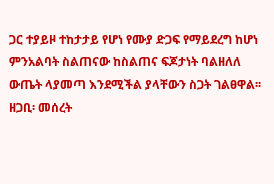ጋር ተያይዞ ተከታታይ የሆነ የሙያ ድጋፍ የማይደረግ ከሆነ ምንአልባት ስልጠናው ከስልጠና ፍጆታነት ባልዘለለ ውጤት ላያመጣ እንደሚችል ያላቸውን ስጋት ገልፀዋል፡፡
ዘጋቢ፡ መሰረት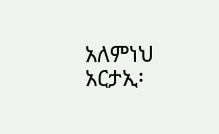አለምነህ
አርታኢ፡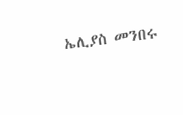ኤሊያስ መንበሩ